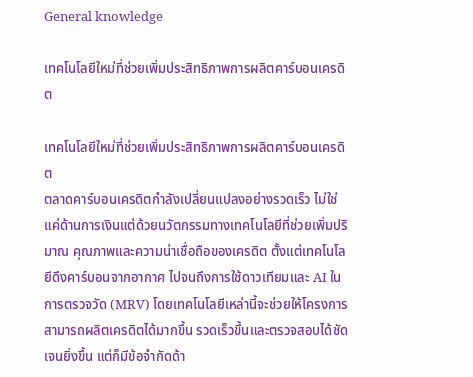General knowledge

เทคโนโลยีใหม่ที่ช่วยเพิ่มประสิทธิภาพการผลิตคาร์บอนเครดิต

เทคโนโลยีใหม่ที่ช่วยเพิ่มประสิทธิภาพการผลิตคาร์บอนเครดิต
ตลาดคาร์บอนเครดิตกำลังเปลี่ยนแปลงอย่างรวดเร็ว ไม่ใช่แค่ด้านการเงินแต่ด้วยนวัตกรรมทางเทคโนโลยีที่ช่วยเพิ่มปริมาณ คุณภาพและความน่าเชื่อถือของเครดิต ตั้งแต่เทคโนโลยีดึงคาร์บอนจากอากาศ ไปจนถึงการใช้ดาวเทียมและ AI ในการตรวจวัด (MRV) โดยเทคโนโลยีเหล่านี้จะช่วยให้โครงการสามารถผลิตเครดิตได้มากขึ้น รวดเร็วขึ้นและตรวจสอบได้ชัดเจนยิ่งขึ้น แต่ก็มีข้อจำกัดด้า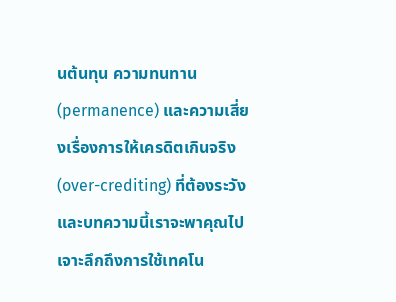นต้นทุน ความทนทาน (permanence) และความเสี่ยงเรื่องการให้เครดิตเกินจริง (over-crediting) ที่ต้องระวัง และบทความนี้เราจะพาคุณไปเจาะลึกถึงการใช้เทคโน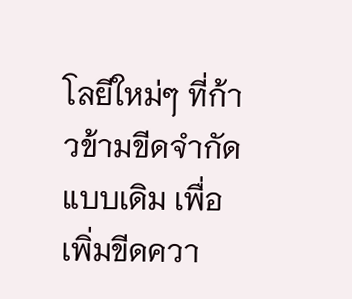โลยีใหม่ๆ ที่ก้าวข้ามขีดจำกัดแบบเดิม เพื่อเพิ่มขีดควา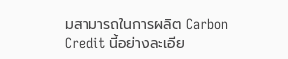มสามารถในการผลิต Carbon Credit นี้อย่างละเอีย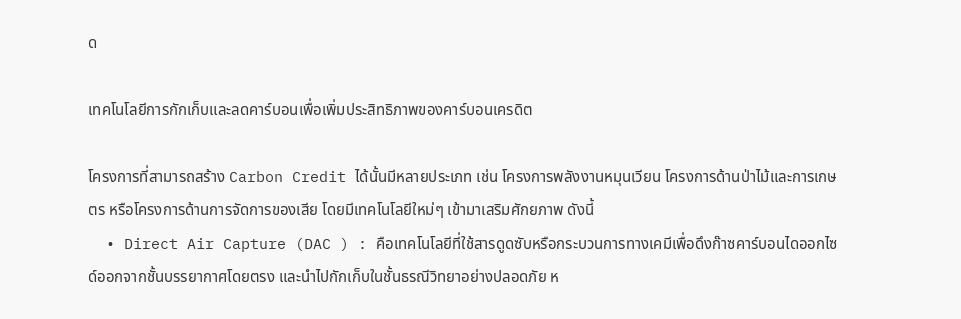ด

เทคโนโลยีการกักเก็บและลดคาร์บอนเพื่อเพิ่มประสิทธิภาพของคาร์บอนเครดิต

โครงการที่สามารถสร้าง Carbon Credit ได้นั้นมีหลายประเภท เช่น โครงการพลังงานหมุนเวียน โครงการด้านป่าไม้และการเกษตร หรือโครงการด้านการจัดการของเสีย โดยมีเทคโนโลยีใหม่ๆ เข้ามาเสริมศักยภาพ ดังนี้
  • Direct Air Capture (DAC ) : คือเทคโนโลยีที่ใช้สารดูดซับหรือกระบวนการทางเคมีเพื่อดึงก๊าซคาร์บอนไดออกไซด์ออกจากชั้นบรรยากาศโดยตรง และนำไปกักเก็บในชั้นธรณีวิทยาอย่างปลอดภัย ห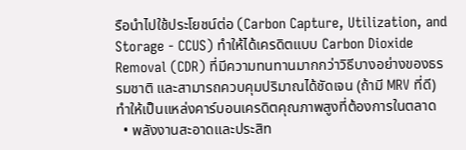รือนำไปใช้ประโยชน์ต่อ (Carbon Capture, Utilization, and Storage - CCUS) ทำให้ได้เครดิตแบบ Carbon Dioxide Removal (CDR) ที่มีความทนทานมากกว่าวิธีบางอย่างของธรรมชาติ และสามารถควบคุมปริมาณได้ชัดเจน (ถ้ามี MRV ที่ดี) ทำให้เป็นแหล่งคาร์บอนเครดิตคุณภาพสูงที่ต้องการในตลาด
  • พลังงานสะอาดและประสิท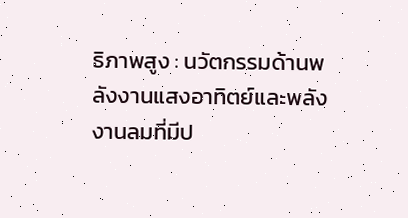ธิภาพสูง : นวัตกรรมด้านพลังงานแสงอาทิตย์และพลังงานลมที่มีป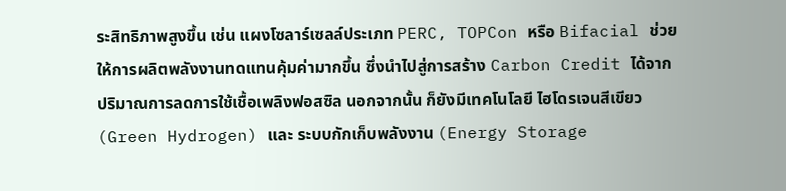ระสิทธิภาพสูงขึ้น เช่น แผงโซลาร์เซลล์ประเภท PERC, TOPCon หรือ Bifacial ช่วยให้การผลิตพลังงานทดแทนคุ้มค่ามากขึ้น ซึ่งนำไปสู่การสร้าง Carbon Credit ได้จากปริมาณการลดการใช้เชื้อเพลิงฟอสซิล นอกจากนั้น ก็ยังมีเทคโนโลยี ไฮโดรเจนสีเขียว (Green Hydrogen) และ ระบบกักเก็บพลังงาน (Energy Storage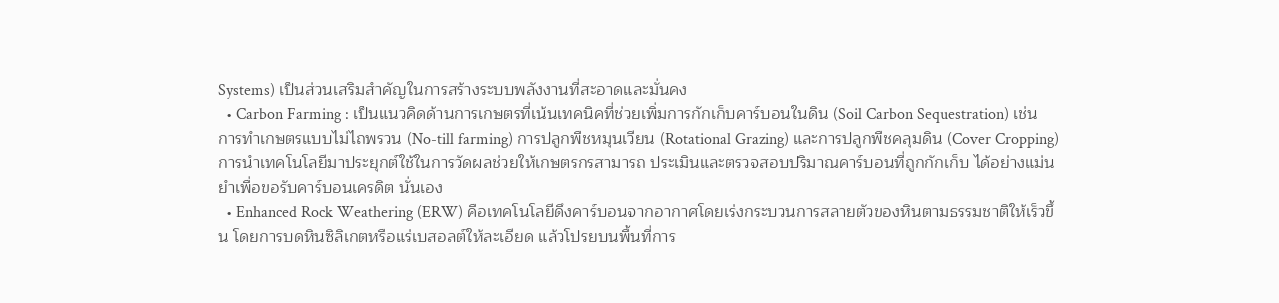Systems) เป็นส่วนเสริมสำคัญในการสร้างระบบพลังงานที่สะอาดและมั่นคง
  • Carbon Farming : เป็นแนวคิดด้านการเกษตรที่เน้นเทคนิคที่ช่วยเพิ่มการกักเก็บคาร์บอนในดิน (Soil Carbon Sequestration) เช่น การทำเกษตรแบบไม่ไถพรวน (No-till farming) การปลูกพืชหมุนเวียน (Rotational Grazing) และการปลูกพืชคลุมดิน (Cover Cropping) การนำเทคโนโลยีมาประยุกต์ใช้ในการวัดผลช่วยให้เกษตรกรสามารถ ประเมินและตรวจสอบปริมาณคาร์บอนที่ถูกกักเก็บ ได้อย่างแม่นยำเพื่อขอรับคาร์บอนเครดิต นั่นเอง
  • Enhanced Rock Weathering (ERW) คือเทคโนโลยีดึงคาร์บอนจากอากาศโดยเร่งกระบวนการสลายตัวของหินตามธรรมชาติให้เร็วขึ้น โดยการบดหินซิลิเกตหรือแร่เบสอลต์ให้ละเอียด แล้วโปรยบนพื้นที่การ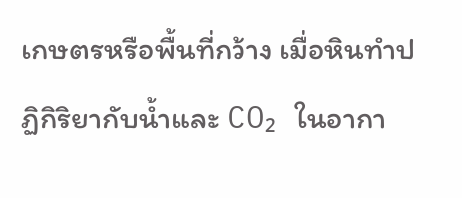เกษตรหรือพื้นที่กว้าง เมื่อหินทำปฏิกิริยากับน้ำและ CO₂ ในอากา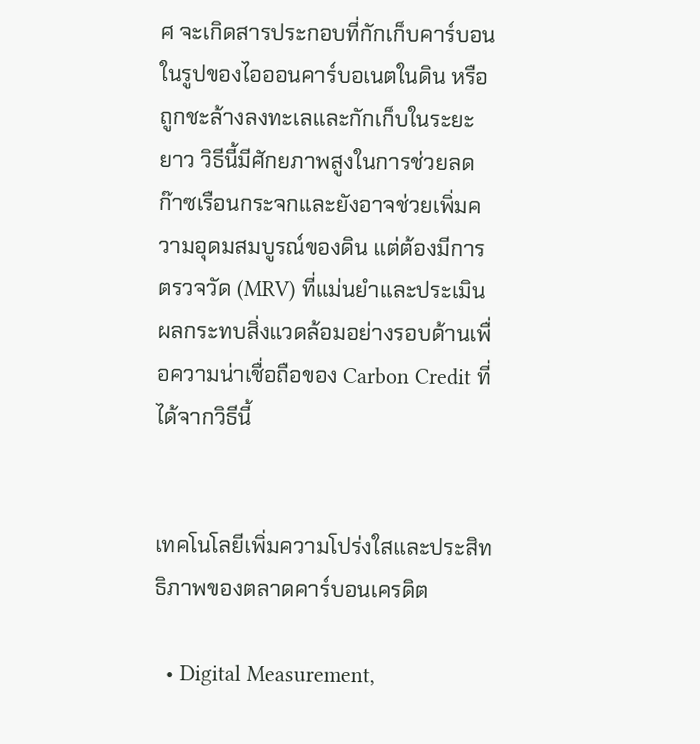ศ จะเกิดสารประกอบที่กักเก็บคาร์บอนในรูปของไอออนคาร์บอเนตในดิน หรือถูกชะล้างลงทะเลและกักเก็บในระยะยาว วิธีนี้มีศักยภาพสูงในการช่วยลดก๊าซเรือนกระจกและยังอาจช่วยเพิ่มความอุดมสมบูรณ์ของดิน แต่ต้องมีการตรวจวัด (MRV) ที่แม่นยำและประเมินผลกระทบสิ่งแวดล้อมอย่างรอบด้านเพื่อความน่าเชื่อถือของ Carbon Credit ที่ได้จากวิธีนี้


เทคโนโลยีเพิ่มความโปร่งใสและประสิทธิภาพของตลาดคาร์บอนเครดิต

  • Digital Measurement,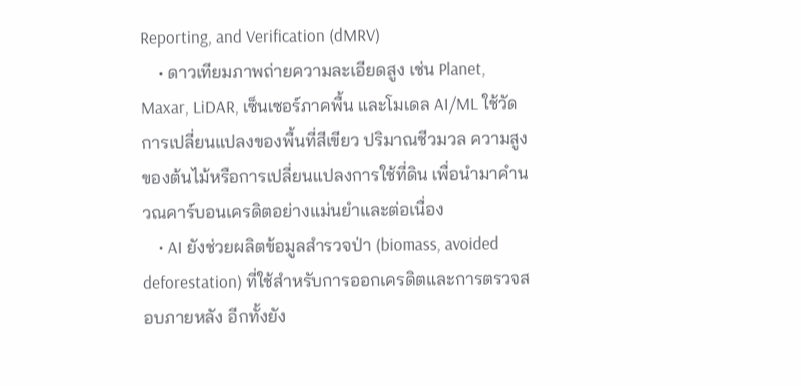Reporting, and Verification (dMRV)
    • ดาวเทียมภาพถ่ายความละเอียดสูง เช่น Planet, Maxar, LiDAR, เซ็นเซอร์ภาคพื้น และโมเดล AI/ML ใช้วัดการเปลี่ยนแปลงของพื้นที่สีเขียว ปริมาณชีวมวล ความสูงของต้นไม้หรือการเปลี่ยนแปลงการใช้ที่ดิน เพื่อนำมาคำนวณคาร์บอนเครดิตอย่างแม่นยำและต่อเนื่อง
    • AI ยังช่วยผลิตข้อมูลสำรวจป่า (biomass, avoided deforestation) ที่ใช้สำหรับการออกเครดิตและการตรวจสอบภายหลัง อีกทั้งยัง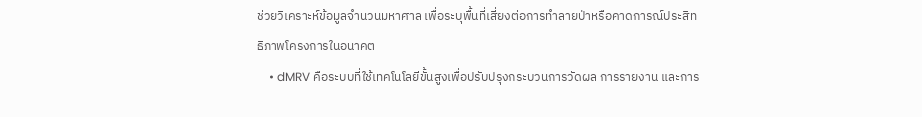ช่วยวิเคราะห์ข้อมูลจำนวนมหาศาล เพื่อระบุพื้นที่เสี่ยงต่อการทำลายป่าหรือคาดการณ์ประสิทธิภาพโครงการในอนาคต
    • dMRV คือระบบที่ใช้เทคโนโลยีขั้นสูงเพื่อปรับปรุงกระบวนการวัดผล การรายงาน และการ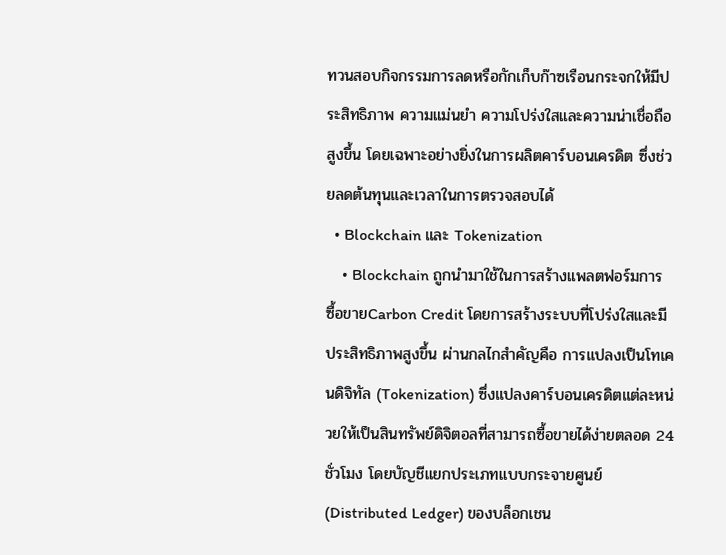ทวนสอบกิจกรรมการลดหรือกักเก็บก๊าซเรือนกระจกให้มีประสิทธิภาพ ความแม่นยำ ความโปร่งใสและความน่าเชื่อถือสูงขึ้น โดยเฉพาะอย่างยิ่งในการผลิตคาร์บอนเครดิต ซึ่งช่วยลดต้นทุนและเวลาในการตรวจสอบได้
  • Blockchain และ Tokenization
    • Blockchain ถูกนำมาใช้ในการสร้างแพลตฟอร์มการซื้อขายCarbon Credit โดยการสร้างระบบที่โปร่งใสและมีประสิทธิภาพสูงขึ้น ผ่านกลไกสำคัญคือ การแปลงเป็นโทเคนดิจิทัล (Tokenization) ซึ่งแปลงคาร์บอนเครดิตแต่ละหน่วยให้เป็นสินทรัพย์ดิจิตอลที่สามารถซื้อขายได้ง่ายตลอด 24 ชั่วโมง โดยบัญชีแยกประเภทแบบกระจายศูนย์ (Distributed Ledger) ของบล็อกเชน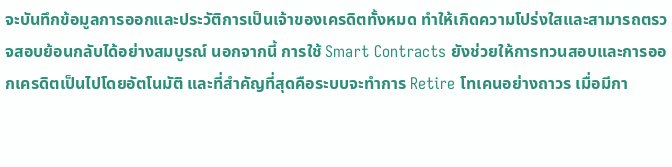จะบันทึกข้อมูลการออกและประวัติการเป็นเจ้าของเครดิตทั้งหมด ทำให้เกิดความโปร่งใสและสามารถตรวจสอบย้อนกลับได้อย่างสมบูรณ์ นอกจากนี้ การใช้ Smart Contracts ยังช่วยให้การทวนสอบและการออกเครดิตเป็นไปโดยอัตโนมัติ และที่สำคัญที่สุดคือระบบจะทำการ Retire โทเคนอย่างถาวร เมื่อมีกา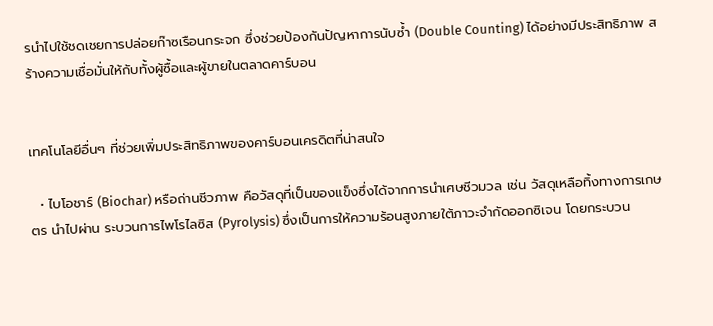รนำไปใช้ชดเชยการปล่อยก๊าซเรือนกระจก ซึ่งช่วยป้องกันปัญหาการนับซ้ำ (Double Counting) ได้อย่างมีประสิทธิภาพ สร้างความเชื่อมั่นให้กับทั้งผู้ซื้อและผู้ขายในตลาดคาร์บอน


เทคโนโลยีอื่นๆ ที่ช่วยเพิ่มประสิทธิภาพของคาร์บอนเครดิตที่น่าสนใจ

  • ไบโอชาร์ (Biochar) หรือถ่านชีวภาพ คือวัสดุที่เป็นของแข็งซึ่งได้จากการนำเศษชีวมวล เช่น วัสดุเหลือทิ้งทางการเกษตร นำไปผ่าน ระบวนการไพโรไลซิส (Pyrolysis) ซึ่งเป็นการให้ความร้อนสูงภายใต้ภาวะจำกัดออกซิเจน โดยกระบวน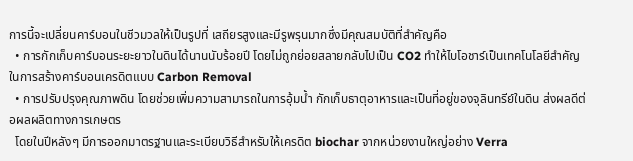การนี้จะเปลี่ยนคาร์บอนในชีวมวลให้เป็นรูปที่ เสถียรสูงและมีรูพรุนมากซึ่งมีคุณสมบัติที่สำคัญคือ
  • การกักเก็บคาร์บอนระยะยาวในดินได้นานนับร้อยปี โดยไม่ถูกย่อยสลายกลับไปเป็น CO2 ทำให้ไบโอชาร์เป็นเทคโนโลยีสำคัญในการสร้างคาร์บอนเครดิตแบบ Carbon Removal
  • การปรับปรุงคุณภาพดิน โดยช่วยเพิ่มความสามารถในการอุ้มน้ำ กักเก็บธาตุอาหารและเป็นที่อยู่ของจุลินทรีย์ในดิน ส่งผลดีต่อผลผลิตทางการเกษตร
  โดยในปีหลังๆ มีการออกมาตรฐานและระเบียบวิธีสำหรับให้เครดิต biochar จากหน่วยงานใหญ่อย่าง Verra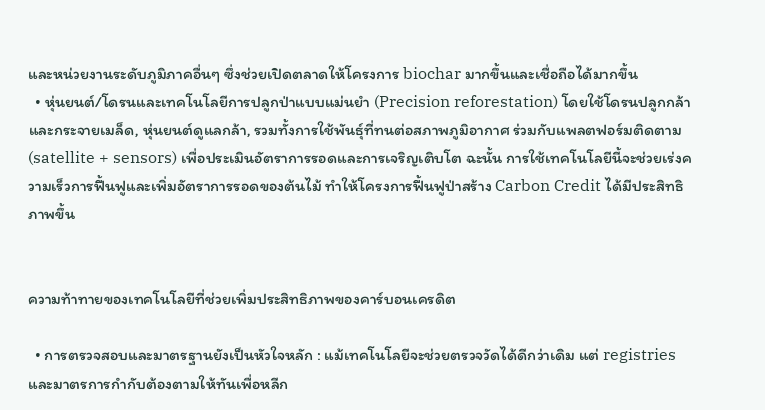และหน่วยงานระดับภูมิภาคอื่นๆ ซึ่งช่วยเปิดตลาดให้โครงการ biochar มากขึ้นและเชื่อถือได้มากขึ้น
  • หุ่นยนต์/โดรนและเทคโนโลยีการปลูกป่าแบบแม่นยำ (Precision reforestation) โดยใช้โดรนปลูกกล้าและกระจายเมล็ด, หุ่นยนต์ดูแลกล้า, รวมทั้งการใช้พันธุ์ที่ทนต่อสภาพภูมิอากาศ ร่วมกับแพลตฟอร์มติดตาม (satellite + sensors) เพื่อประเมินอัตราการรอดและการเจริญเติบโต ฉะนั้น การใช้เทคโนโลยีนี้จะช่วยเร่งความเร็วการฟื้นฟูและเพิ่มอัตราการรอดของต้นไม้ ทำให้โครงการฟื้นฟูป่าสร้าง Carbon Credit ได้มีประสิทธิภาพขึ้น


ความท้าทายของเทคโนโลยีที่ช่วยเพิ่มประสิทธิภาพของคาร์บอนเครดิต

  • การตรวจสอบและมาตรฐานยังเป็นหัวใจหลัก : แม้เทคโนโลยีจะช่วยตรวจวัดได้ดีกว่าเดิม แต่ registries และมาตรการกำกับต้องตามให้ทันเพื่อหลีก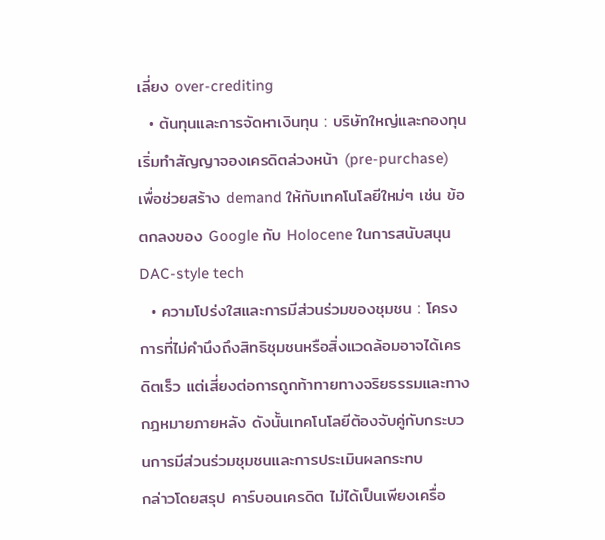เลี่ยง over-crediting
  • ต้นทุนและการจัดหาเงินทุน : บริษัทใหญ่และกองทุนเริ่มทำสัญญาจองเครดิตล่วงหน้า (pre-purchase) เพื่อช่วยสร้าง demand ให้กับเทคโนโลยีใหม่ๆ เช่น ข้อตกลงของ Google กับ Holocene ในการสนับสนุน DAC-style tech
  • ความโปร่งใสและการมีส่วนร่วมของชุมชน : โครงการที่ไม่คำนึงถึงสิทธิชุมชนหรือสิ่งแวดล้อมอาจได้เครดิตเร็ว แต่เสี่ยงต่อการถูกท้าทายทางจริยธรรมและทางกฎหมายภายหลัง ดังนั้นเทคโนโลยีต้องจับคู่กับกระบวนการมีส่วนร่วมชุมชนและการประเมินผลกระทบ
กล่าวโดยสรุป คาร์บอนเครดิต ไม่ได้เป็นเพียงเครื่อ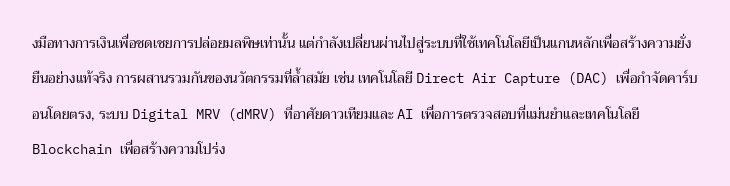งมือทางการเงินเพื่อชดเชยการปล่อยมลพิษเท่านั้น แต่กำลังเปลี่ยนผ่านไปสู่ระบบที่ใช้เทคโนโลยีเป็นแกนหลักเพื่อสร้างความยั่งยืนอย่างแท้จริง การผสานรวมกันของนวัตกรรมที่ล้ำสมัย เช่น เทคโนโลยี Direct Air Capture (DAC) เพื่อกำจัดคาร์บอนโดยตรง, ระบบ Digital MRV (dMRV) ที่อาศัยดาวเทียมและ AI เพื่อการตรวจสอบที่แม่นยำและเทคโนโลยี Blockchain เพื่อสร้างความโปร่ง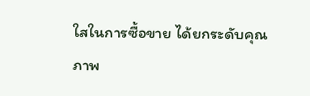ใสในการซื้อขาย ได้ยกระดับคุณภาพ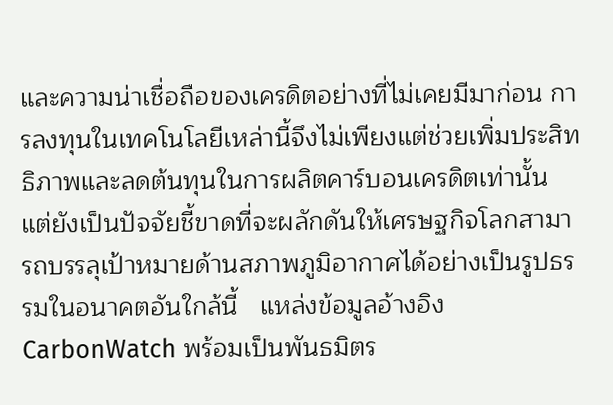และความน่าเชื่อถือของเครดิตอย่างที่ไม่เคยมีมาก่อน การลงทุนในเทคโนโลยีเหล่านี้จึงไม่เพียงแต่ช่วยเพิ่มประสิทธิภาพและลดต้นทุนในการผลิตคาร์บอนเครดิตเท่านั้น แต่ยังเป็นปัจจัยชี้ขาดที่จะผลักดันให้เศรษฐกิจโลกสามารถบรรลุเป้าหมายด้านสภาพภูมิอากาศได้อย่างเป็นรูปธรรมในอนาคตอันใกล้นี้   แหล่งข้อมูลอ้างอิง   CarbonWatch พร้อมเป็นพันธมิตร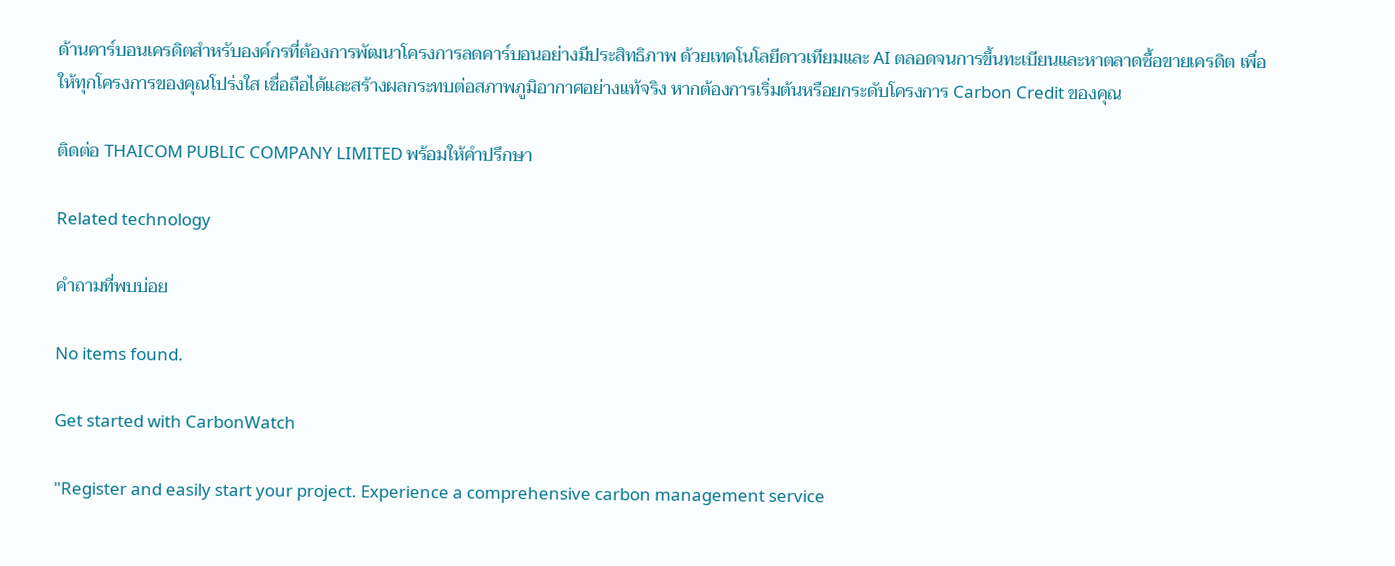ด้านคาร์บอนเครดิตสำหรับองค์กรที่ต้องการพัฒนาโครงการลดคาร์บอนอย่างมีประสิทธิภาพ ด้วยเทคโนโลยีดาวเทียมและ AI ตลอดจนการขึ้นทะเบียนและหาตลาดซื้อขายเครดิต เพื่อให้ทุกโครงการของคุณโปร่งใส เชื่อถือได้และสร้างผลกระทบต่อสภาพภูมิอากาศอย่างแท้จริง หากต้องการเริ่มต้นหรือยกระดับโครงการ Carbon Credit ของคุณ

ติดต่อ THAICOM PUBLIC COMPANY LIMITED พร้อมให้คำปรึกษา

Related technology

คำถามที่พบบ่อย

No items found.

Get started with CarbonWatch

"Register and easily start your project. Experience a comprehensive carbon management service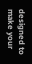designed to make your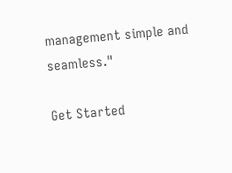management simple and seamless."

Get Started